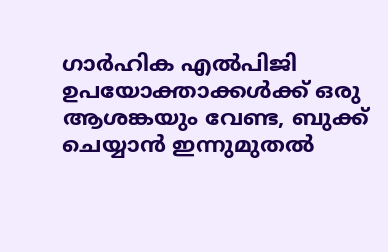ഗാര്‍ഹിക എല്‍പിജി ഉപയോക്താക്കള്‍ക്ക് ഒരു ആശങ്കയും വേണ്ട, ബുക്ക് ചെയ്യാന്‍ ഇന്നുമുതല്‍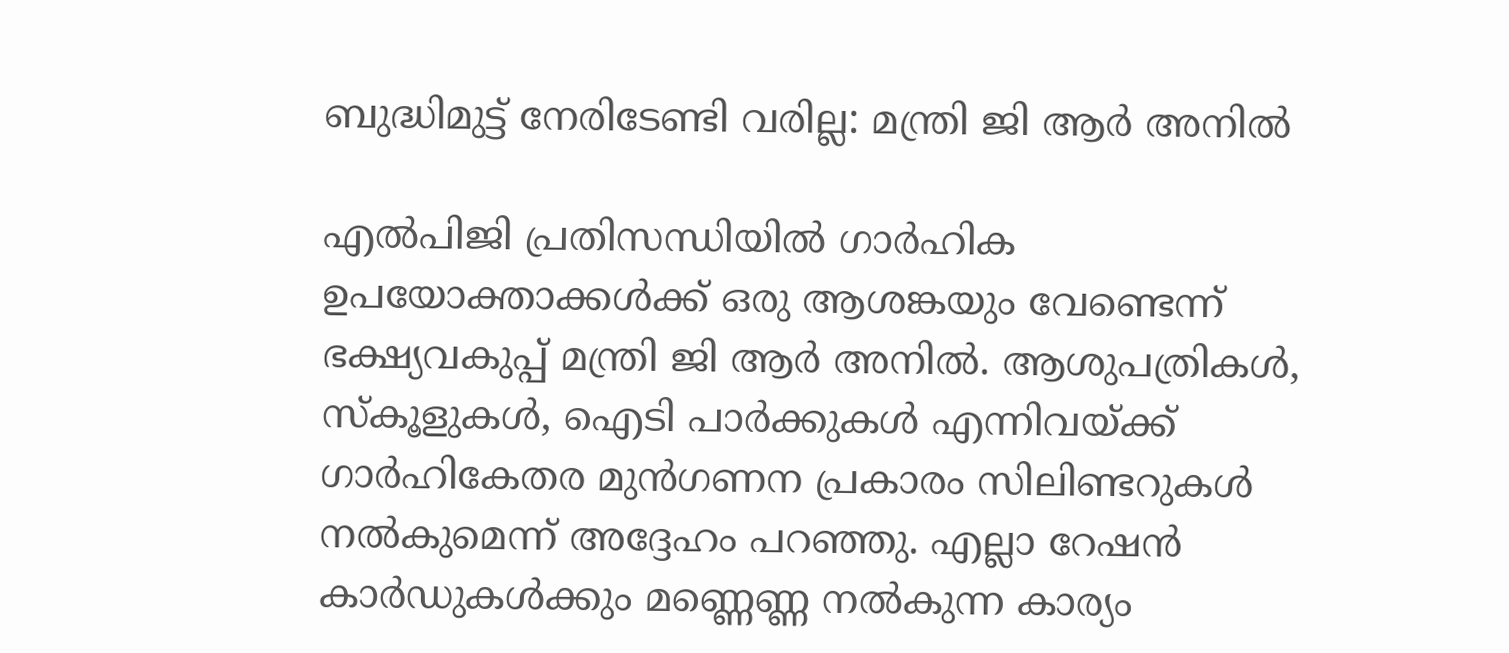ബുദ്ധിമുട്ട് നേരിടേണ്ടി വരില്ല: മന്ത്രി ജി ആര്‍ അനില്‍

എല്‍പിജി പ്രതിസന്ധിയില്‍ ഗാര്‍ഹിക ഉപയോക്താക്കള്‍ക്ക് ഒരു ആശങ്കയും വേണ്ടെന്ന് ഭക്ഷ്യവകുപ്പ് മന്ത്രി ജി ആര്‍ അനില്‍. ആശുപത്രികള്‍, സ്‌കൂളുകള്‍, ഐടി പാര്‍ക്കുകള്‍ എന്നിവയ്ക്ക് ഗാര്‍ഹികേതര മുന്‍ഗണന പ്രകാരം സിലിണ്ടറുകള്‍ നല്‍കുമെന്ന് അദ്ദേഹം പറഞ്ഞു. എല്ലാ റേഷന്‍ കാര്‍ഡുകള്‍ക്കും മണ്ണെണ്ണ നല്‍കുന്ന കാര്യം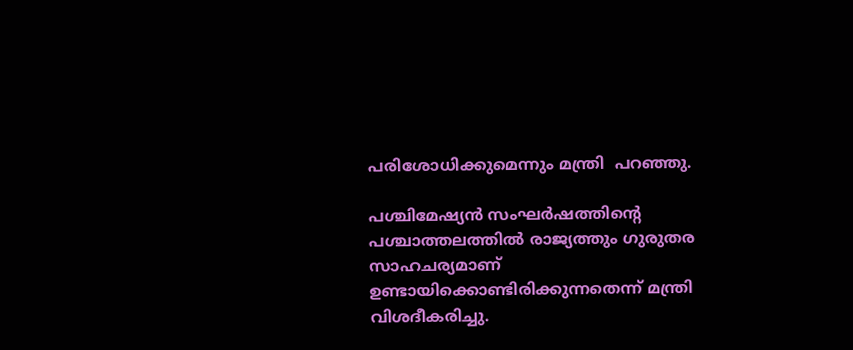പരിശോധിക്കുമെന്നും മന്ത്രി  പറഞ്ഞു.

പശ്ചിമേഷ്യന്‍ സംഘര്‍ഷത്തിന്റെ പശ്ചാത്തലത്തില്‍ രാജ്യത്തും ഗുരുതര സാഹചര്യമാണ് ഉണ്ടായിക്കൊണ്ടിരിക്കുന്നതെന്ന് മന്ത്രി വിശദീകരിച്ചു.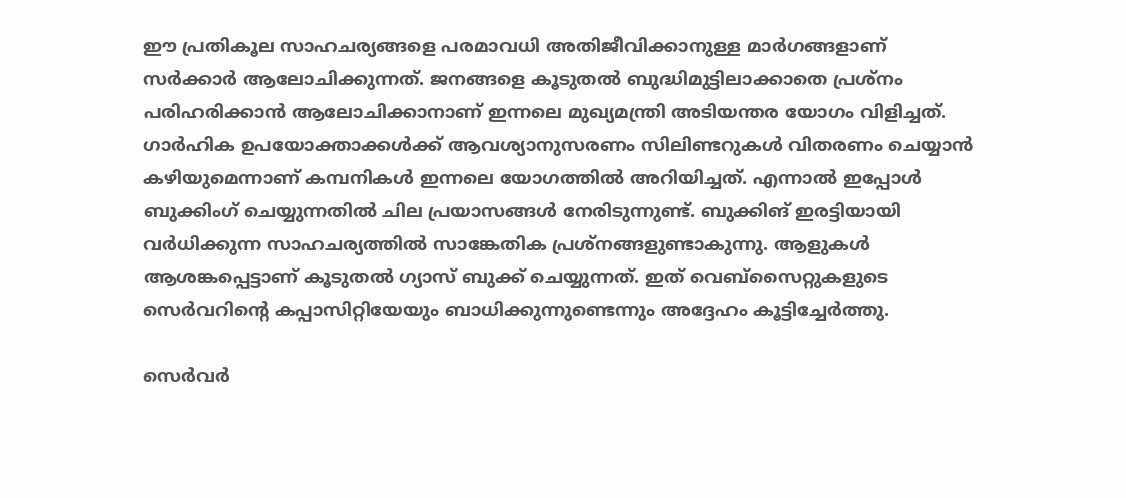ഈ പ്രതികൂല സാഹചര്യങ്ങളെ പരമാവധി അതിജീവിക്കാനുള്ള മാര്‍ഗങ്ങളാണ് സര്‍ക്കാര്‍ ആലോചിക്കുന്നത്. ജനങ്ങളെ കൂടുതല്‍ ബുദ്ധിമുട്ടിലാക്കാതെ പ്രശ്‌നം പരിഹരിക്കാന്‍ ആലോചിക്കാനാണ് ഇന്നലെ മുഖ്യമന്ത്രി അടിയന്തര യോഗം വിളിച്ചത്. ഗാര്‍ഹിക ഉപയോക്താക്കള്‍ക്ക് ആവശ്യാനുസരണം സിലിണ്ടറുകള്‍ വിതരണം ചെയ്യാന്‍ കഴിയുമെന്നാണ് കമ്പനികള്‍ ഇന്നലെ യോഗത്തില്‍ അറിയിച്ചത്. എന്നാല്‍ ഇപ്പോള്‍ ബുക്കിംഗ് ചെയ്യുന്നതില്‍ ചില പ്രയാസങ്ങള്‍ നേരിടുന്നുണ്ട്. ബുക്കിങ് ഇരട്ടിയായി വര്‍ധിക്കുന്ന സാഹചര്യത്തില്‍ സാങ്കേതിക പ്രശ്‌നങ്ങളുണ്ടാകുന്നു. ആളുകള്‍ ആശങ്കപ്പെട്ടാണ് കൂടുതല്‍ ഗ്യാസ് ബുക്ക് ചെയ്യുന്നത്. ഇത് വെബ്‌സൈറ്റുകളുടെ സെര്‍വറിന്റെ കപ്പാസിറ്റിയേയും ബാധിക്കുന്നുണ്ടെന്നും അദ്ദേഹം കൂട്ടിച്ചേര്‍ത്തു.

സെര്‍വര്‍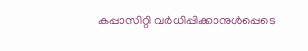കപ്പാസിറ്റി വര്‍ധിപ്പിക്കാനുള്‍പ്പെടെ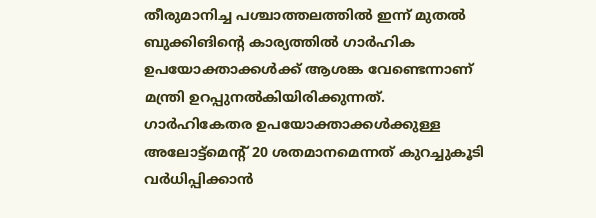തീരുമാനിച്ച പശ്ചാത്തലത്തില്‍ ഇന്ന് മുതല്‍ ബുക്കിങിന്റെ കാര്യത്തില്‍ ഗാര്‍ഹിക ഉപയോക്താക്കള്‍ക്ക് ആശങ്ക വേണ്ടെന്നാണ് മന്ത്രി ഉറപ്പുനല്‍കിയിരിക്കുന്നത്. ഗാര്‍ഹികേതര ഉപയോക്താക്കള്‍ക്കുള്ള അലോട്ട്‌മെന്റ് 20 ശതമാനമെന്നത് കുറച്ചുകൂടി വര്‍ധിപ്പിക്കാന്‍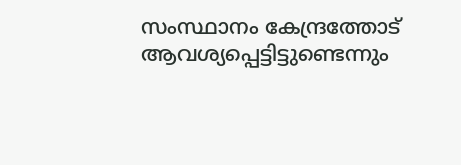സംസ്ഥാനം കേന്ദ്രത്തോട് ആവശ്യപ്പെട്ടിട്ടുണ്ടെന്നും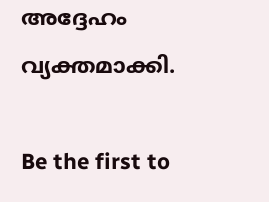അദ്ദേഹം വ്യക്തമാക്കി.

Be the first to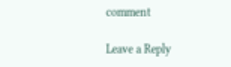comment

Leave a Reply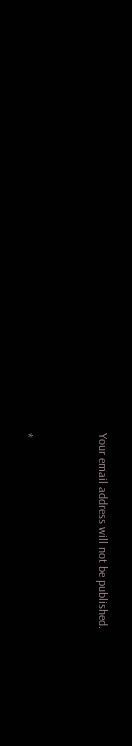Your email address will not be published.


*